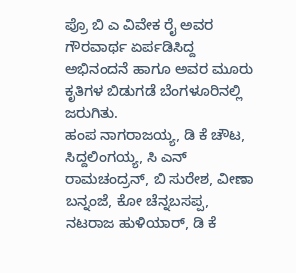ಪ್ರೊ ಬಿ ಎ ವಿವೇಕ ರೈ ಅವರ ಗೌರವಾರ್ಥ ಏರ್ಪಡಿಸಿದ್ದ ಅಭಿನಂದನೆ ಹಾಗೂ ಅವರ ಮೂರು ಕೃತಿಗಳ ಬಿಡುಗಡೆ ಬೆಂಗಳೂರಿನಲ್ಲಿ ಜರುಗಿತು.
ಹಂಪ ನಾಗರಾಜಯ್ಯ, ಡಿ ಕೆ ಚೌಟ, ಸಿದ್ದಲಿಂಗಯ್ಯ, ಸಿ ಎನ್ ರಾಮಚಂದ್ರನ್, ಬಿ ಸುರೇಶ, ವೀಣಾ ಬನ್ನಂಜೆ, ಕೋ ಚೆನ್ನಬಸಪ್ಪ, ನಟರಾಜ ಹುಳಿಯಾರ್, ಡಿ ಕೆ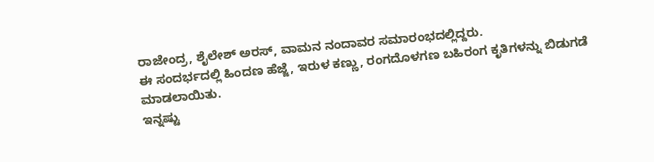ರಾಜೇಂದ್ರ, ಶೈಲೇಶ್ ಅರಸ್, ವಾಮನ ನಂದಾವರ ಸಮಾರಂಭದಲ್ಲಿದ್ದರು.
ಈ ಸಂದರ್ಭದಲ್ಲಿ ಹಿಂದಣ ಹೆಜ್ಜೆ, ಇರುಳ ಕಣ್ಣು, ರಂಗದೊಳಗಣ ಬಹಿರಂಗ ಕೃತಿಗಳನ್ನು ಬಿಡುಗಡೆ ಮಾಡಲಾಯಿತು.
ಇನ್ನಷ್ಟು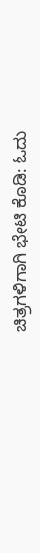ಚಿತ್ರಗಳಿಗಾಗಿ ಭೇಟಿ ಕೊಡಿ: ಓದು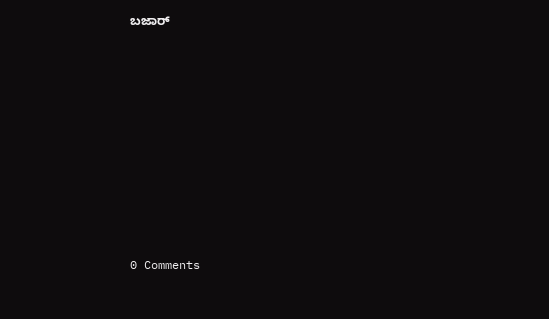ಬಜಾರ್
















0 Comments